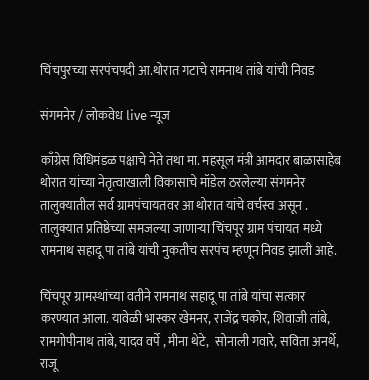चिंचपुरच्या सरपंचपदी आ.थोरात गटाचे रामनाथ तांबे यांची निवड

संगमनेर / लोकवेध live न्यूज

काँग्रेस विधिमंडळ पक्षाचे नेते तथा मा. महसूल मंत्री आमदार बाळासाहेब थोरात यांच्या नेतृत्वाखाली विकासाचे मॉडेल ठरलेल्या संगमनेर तालुक्यातील सर्व ग्रामपंचायतवर आ थोरात यांचे वर्चस्व असून . तालुक्यात प्रतिष्ठेच्या समजल्या जाणाऱ्या चिंचपूर ग्राम पंचायत मध्ये रामनाथ सहादू पा तांबे यांची नुकतीच सरपंच म्हणून निवड झाली आहे.

चिंचपूर ग्रामस्थांच्या वतीने रामनाथ सहादू पा तांबे यांचा सत्कार करण्यात आला. यावेळी भास्कर खेमनर, राजेंद्र चकोर, शिवाजी तांबे, रामगोपीनाथ तांबे, यादव वर्पे , मीना थेटे,  सोनाली गवारे, सविता अनर्थे, राजू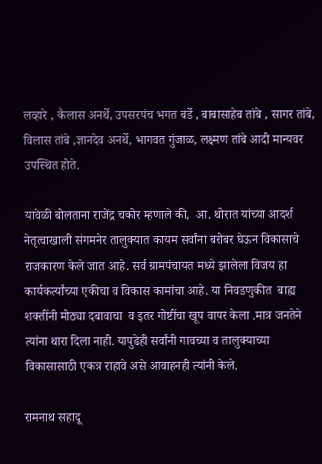लव्हारे , कैलास अनर्थे, उपसरपंच भगत बर्डे , बाबासाहेब तांबे , सागर तांबे, विलास तांबे ,ज्ञानदेव अनर्थे, भागवत गुंजाळ, लक्ष्मण तांबे आदी मान्यवर उपस्थित होते.

यावेळी बोलताना राजेंद्र चकोर म्हणाले की,  आ. थोरात यांच्या आदर्श नेतृत्वाखाली संगमनेर तालुक्यात कायम सर्वांना बरोबर घेऊन विकासाचे राजकारण केले जात आहे. सर्व ग्रामपंचायत मध्ये झालेला विजय हा कार्यकर्त्यांच्या एकीचा व विकास कामांचा आहे. या निवडणुकीत  बाह्य शक्तींनी मोठ्या दबावाचा  व इतर गोष्टींचा खूप वापर केला .मात्र जनतेने त्यांना थारा दिला नाही. यापुढेही सर्वांनी गावच्या व तालुक्याच्या विकासासाठी एकत्र राहावे असे आवाहनही त्यांनी केले.

रामनाथ सहादू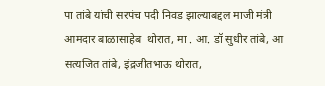पा तांबे यांची सरपंच पदी निवड झाल्याबद्दल माजी मंत्री आमदार बाळासाहेब  थोरात, मा . आ. डॉ सुधीर तांबे, आ सत्यजित तांबे, इंद्रजीतभाऊ थोरात,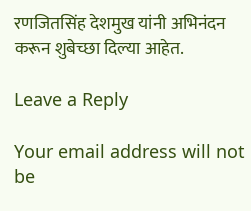रणजितसिंह देशमुख यांनी अभिनंदन करून शुबेच्छा दिल्या आहेत.

Leave a Reply

Your email address will not be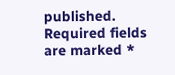published. Required fields are marked *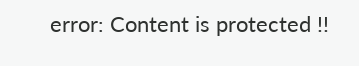error: Content is protected !!